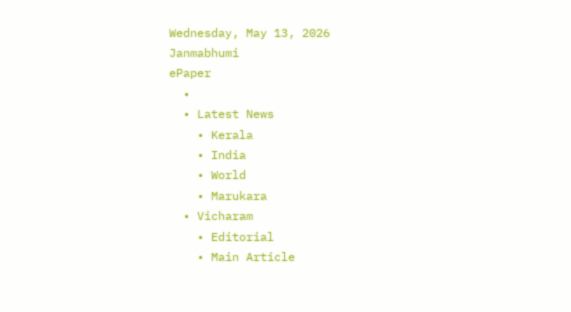Wednesday, May 13, 2026
Janmabhumi
ePaper
  •
  • Latest News
    • Kerala
    • India
    • World
    • Marukara
  • Vicharam
    • Editorial
    • Main Article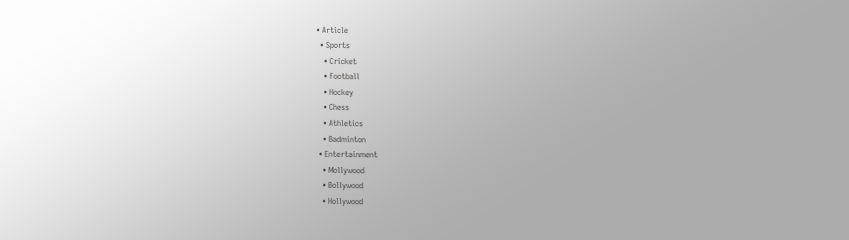• Article
  • Sports
    • Cricket
    • Football
    • Hockey
    • Chess
    • Athletics
    • Badminton
  • Entertainment
    • Mollywood
    • Bollywood
    • Hollywood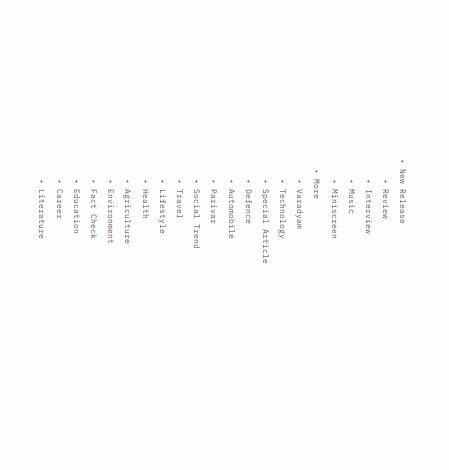• New Release
    • Review
    • Interview
    • Music
    • Miniscreen
  • More
    • Varadyam
    • Technology
    • Special Article
    • Defence
    • Automobile
    • Parivar
    • Social Trend
    • Travel
    • Lifestyle
    • Health
    • Agriculture
    • Environment
    • Fact Check
    • Education
    • Career
    • Literature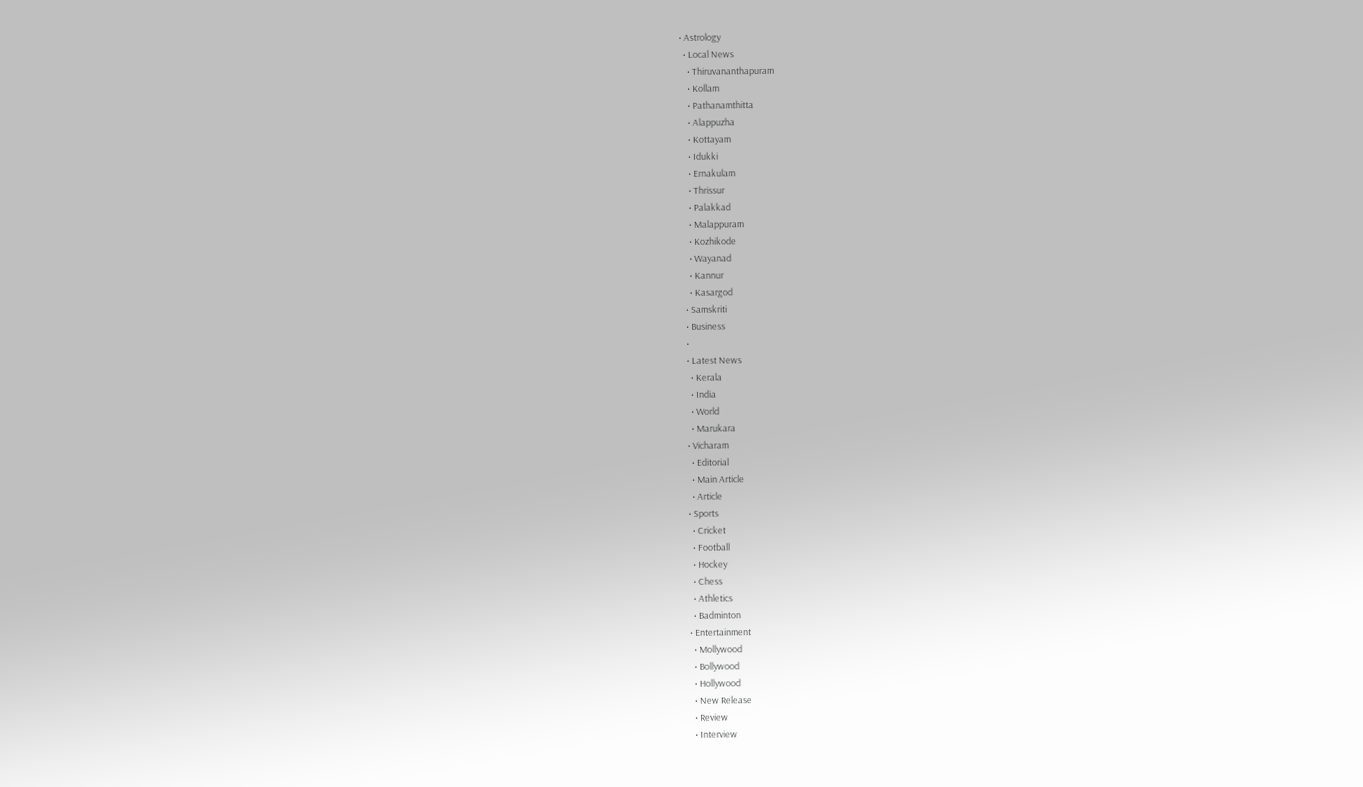• Astrology
  • Local News
    • Thiruvananthapuram
    • Kollam
    • Pathanamthitta
    • Alappuzha
    • Kottayam
    • Idukki
    • Ernakulam
    • Thrissur
    • Palakkad
    • Malappuram
    • Kozhikode
    • Wayanad
    • Kannur
    • Kasargod
  • Samskriti
  • Business
  •
  • Latest News
    • Kerala
    • India
    • World
    • Marukara
  • Vicharam
    • Editorial
    • Main Article
    • Article
  • Sports
    • Cricket
    • Football
    • Hockey
    • Chess
    • Athletics
    • Badminton
  • Entertainment
    • Mollywood
    • Bollywood
    • Hollywood
    • New Release
    • Review
    • Interview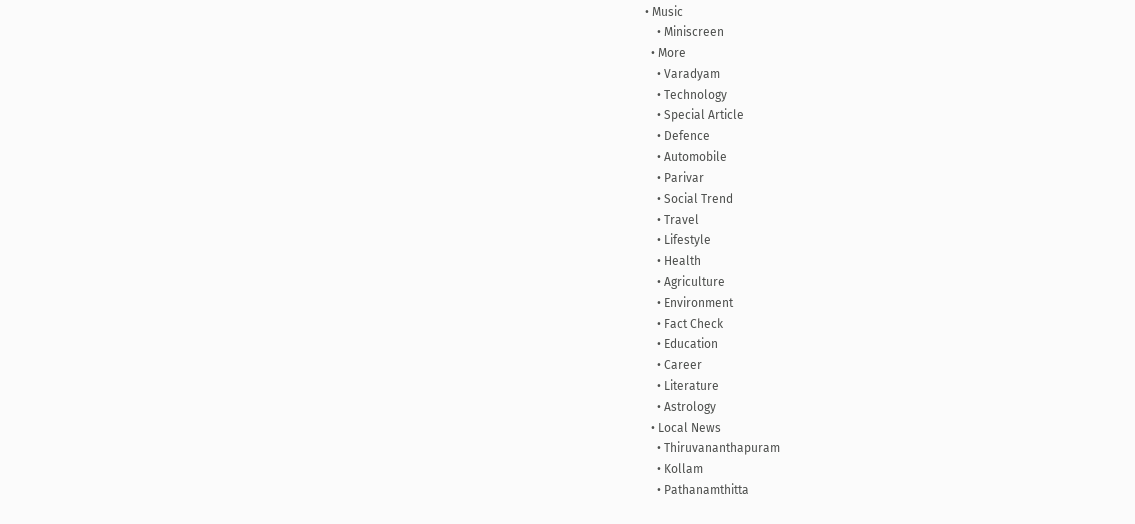• Music
    • Miniscreen
  • More
    • Varadyam
    • Technology
    • Special Article
    • Defence
    • Automobile
    • Parivar
    • Social Trend
    • Travel
    • Lifestyle
    • Health
    • Agriculture
    • Environment
    • Fact Check
    • Education
    • Career
    • Literature
    • Astrology
  • Local News
    • Thiruvananthapuram
    • Kollam
    • Pathanamthitta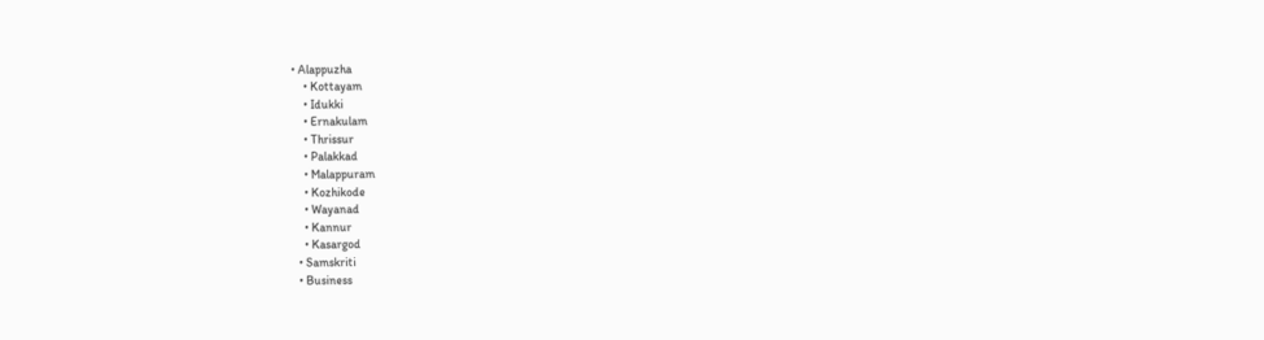• Alappuzha
    • Kottayam
    • Idukki
    • Ernakulam
    • Thrissur
    • Palakkad
    • Malappuram
    • Kozhikode
    • Wayanad
    • Kannur
    • Kasargod
  • Samskriti
  • Business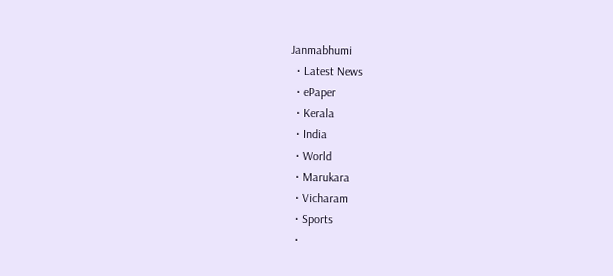Janmabhumi
  • Latest News
  • ePaper
  • Kerala
  • India
  • World
  • Marukara
  • Vicharam
  • Sports
  •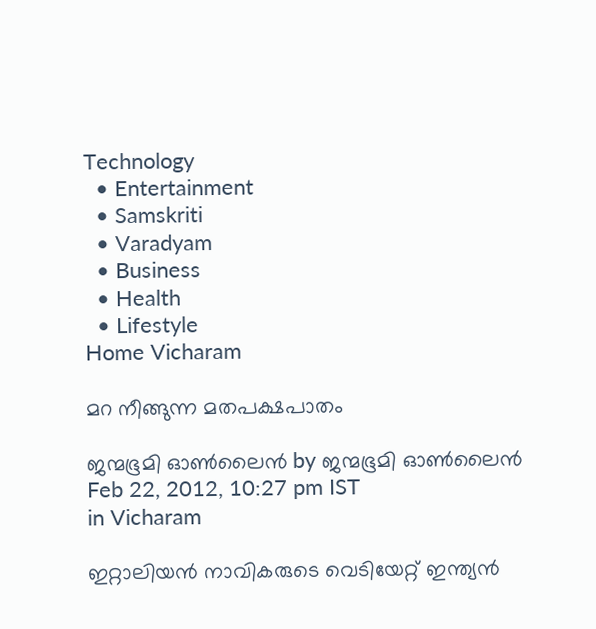Technology
  • Entertainment
  • Samskriti
  • Varadyam
  • Business
  • Health
  • Lifestyle
Home Vicharam

മറ നീങ്ങുന്ന മതപക്ഷപാതം

ജന്മഭൂമി ഓണ്‍ലൈന്‍ by ജന്മഭൂമി ഓണ്‍ലൈന്‍
Feb 22, 2012, 10:27 pm IST
in Vicharam

ഇറ്റാലിയന്‍ നാവികരുടെ വെടിയേറ്റ്‌ ഇന്ത്യന്‍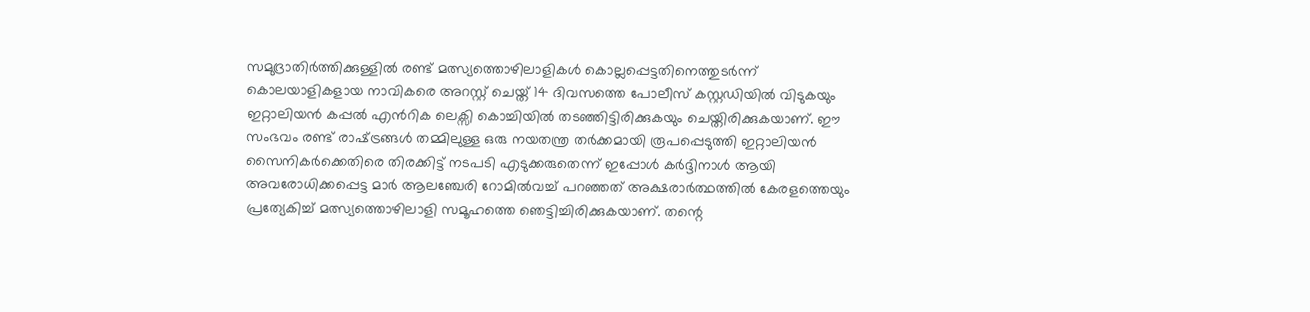സമുദ്രാതിര്‍ത്തിക്കുള്ളില്‍ രണ്ട്‌ മത്സ്യത്തൊഴിലാളികള്‍ കൊല്ലപ്പെട്ടതിനെത്തുടര്‍ന്ന്‌ കൊലയാളികളായ നാവികരെ അറസ്റ്റ്‌ ചെയ്ത്‌ 14 ദിവസത്തെ പോലീസ്‌ കസ്റ്റഡിയില്‍ വിടുകയും ഇറ്റാലിയന്‍ കപ്പല്‍ എന്‍റിക ലെക്സി കൊച്ചിയില്‍ തടഞ്ഞിട്ടിരിക്കുകയും ചെയ്തിരിക്കുകയാണ്‌. ഈ സംഭവം രണ്ട്‌ രാഷ്‌ട്രങ്ങള്‍ തമ്മിലുള്ള ഒരു നയതന്ത്ര തര്‍ക്കമായി രൂപപ്പെടുത്തി ഇറ്റാലിയന്‍ സൈനികര്‍ക്കെതിരെ തിരക്കിട്ട്‌ നടപടി എടുക്കരുതെന്ന്‌ ഇപ്പോള്‍ കര്‍ദ്ദിനാള്‍ ആയി അവരോധിക്കപ്പെട്ട മാര്‍ ആലഞ്ചേരി റോമില്‍വച്ച്‌ പറഞ്ഞത്‌ അക്ഷരാര്‍ത്ഥത്തില്‍ കേരളത്തെയും പ്രത്യേകിച്ച്‌ മത്സ്യത്തൊഴിലാളി സമൂഹത്തെ ഞെട്ടിച്ചിരിക്കുകയാണ്‌. തന്റെ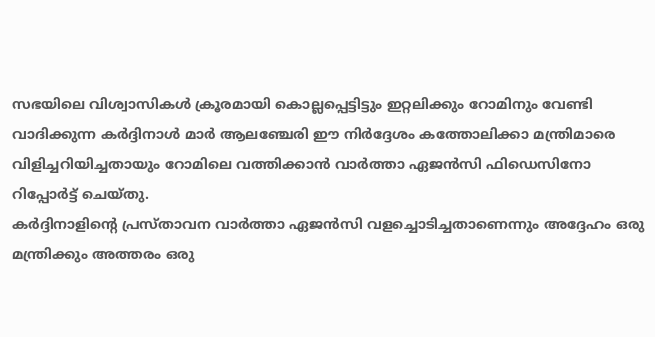സഭയിലെ വിശ്വാസികള്‍ ക്രൂരമായി കൊല്ലപ്പെട്ടിട്ടും ഇറ്റലിക്കും റോമിനും വേണ്ടി വാദിക്കുന്ന കര്‍ദ്ദിനാള്‍ മാര്‍ ആലഞ്ചേരി ഈ നിര്‍ദ്ദേശം കത്തോലിക്കാ മന്ത്രിമാരെ വിളിച്ചറിയിച്ചതായും റോമിലെ വത്തിക്കാന്‍ വാര്‍ത്താ ഏജന്‍സി ഫിഡെസിനോ റിപ്പോര്‍ട്ട്‌ ചെയ്തു.
കര്‍ദ്ദിനാളിന്റെ പ്രസ്താവന വാര്‍ത്താ ഏജന്‍സി വളച്ചൊടിച്ചതാണെന്നും അദ്ദേഹം ഒരു മന്ത്രിക്കും അത്തരം ഒരു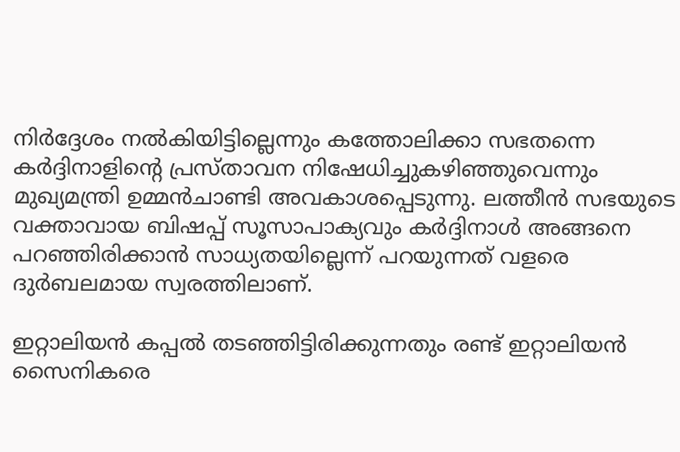നിര്‍ദ്ദേശം നല്‍കിയിട്ടില്ലെന്നും കത്തോലിക്കാ സഭതന്നെ കര്‍ദ്ദിനാളിന്റെ പ്രസ്താവന നിഷേധിച്ചുകഴിഞ്ഞുവെന്നും മുഖ്യമന്ത്രി ഉമ്മന്‍ചാണ്ടി അവകാശപ്പെടുന്നു. ലത്തീന്‍ സഭയുടെ വക്താവായ ബിഷപ്പ്‌ സൂസാപാക്യവും കര്‍ദ്ദിനാള്‍ അങ്ങനെ പറഞ്ഞിരിക്കാന്‍ സാധ്യതയില്ലെന്ന്‌ പറയുന്നത്‌ വളരെ ദുര്‍ബലമായ സ്വരത്തിലാണ്‌.

ഇറ്റാലിയന്‍ കപ്പല്‍ തടഞ്ഞിട്ടിരിക്കുന്നതും രണ്ട്‌ ഇറ്റാലിയന്‍ സൈനികരെ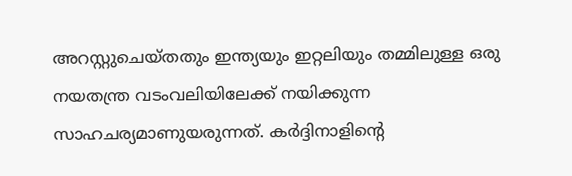അറസ്റ്റുചെയ്തതും ഇന്ത്യയും ഇറ്റലിയും തമ്മിലുള്ള ഒരു നയതന്ത്ര വടംവലിയിലേക്ക്‌ നയിക്കുന്ന സാഹചര്യമാണുയരുന്നത്‌. കര്‍ദ്ദിനാളിന്റെ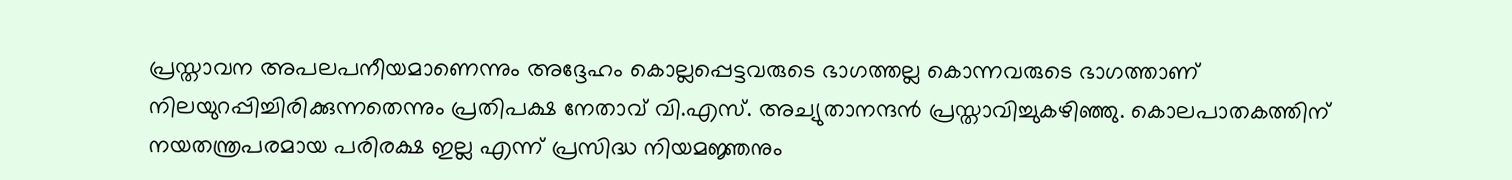പ്രസ്താവന അപലപനീയമാണെന്നും അദ്ദേഹം കൊല്ലപ്പെട്ടവരുടെ ഭാഗത്തല്ല കൊന്നവരുടെ ഭാഗത്താണ്‌ നിലയുറപ്പിച്ചിരിക്കുന്നതെന്നും പ്രതിപക്ഷ നേതാവ്‌ വി.എസ്‌. അച്യുതാനന്ദന്‍ പ്രസ്താവിച്ചുകഴിഞ്ഞു. കൊലപാതകത്തിന്‌ നയതന്ത്രപരമായ പരിരക്ഷ ഇല്ല എന്ന്‌ പ്രസിദ്ധ നിയമജ്ഞനും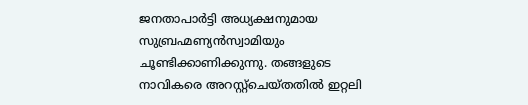ജനതാപാര്‍ട്ടി അധ്യക്ഷനുമായ സുബ്രഹ്മണ്യന്‍സ്വാമിയും ചൂണ്ടിക്കാണിക്കുന്നു. തങ്ങളുടെ നാവികരെ അറസ്റ്റ്ചെയ്തതില്‍ ഇറ്റലി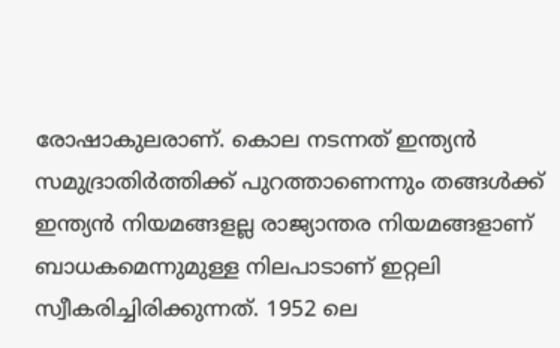രോഷാകുലരാണ്‌. കൊല നടന്നത്‌ ഇന്ത്യന്‍ സമുദ്രാതിര്‍ത്തിക്ക്‌ പുറത്താണെന്നും തങ്ങള്‍ക്ക്‌ ഇന്ത്യന്‍ നിയമങ്ങളല്ല രാജ്യാന്തര നിയമങ്ങളാണ്‌ ബാധകമെന്നുമുള്ള നിലപാടാണ്‌ ഇറ്റലി സ്വീകരിച്ചിരിക്കുന്നത്‌. 1952 ലെ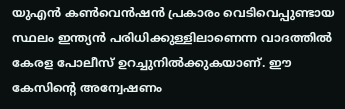യുഎന്‍ കണ്‍വെന്‍ഷന്‍ പ്രകാരം വെടിവെപ്പുണ്ടായ സ്ഥലം ഇന്ത്യന്‍ പരിധിക്കുള്ളിലാണെന്ന വാദത്തില്‍ കേരള പോലീസ്‌ ഉറച്ചുനില്‍ക്കുകയാണ്‌. ഈ കേസിന്റെ അന്വേഷണം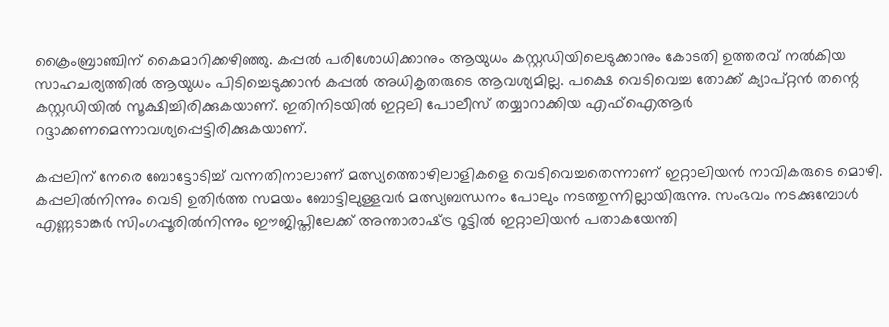ക്രൈംബ്രാഞ്ചിന്‌ കൈമാറിക്കഴിഞ്ഞു. കപ്പല്‍ പരിശോധിക്കാനും ആയുധം കസ്റ്റഡിയിലെടുക്കാനും കോടതി ഉത്തരവ്‌ നല്‍കിയ സാഹചര്യത്തില്‍ ആയുധം പിടിച്ചെടുക്കാന്‍ കപ്പല്‍ അധികൃതരുടെ ആവശ്യമില്ല. പക്ഷെ വെടിവെച്ച തോക്ക്‌ ക്യാപ്റ്റന്‍ തന്റെ കസ്റ്റഡിയില്‍ സൂക്ഷിച്ചിരിക്കുകയാണ്‌. ഇതിനിടയില്‍ ഇറ്റലി പോലീസ്‌ തയ്യാറാക്കിയ എഫ്‌ഐആര്‍ റദ്ദാക്കണമെന്നാവശ്യപ്പെട്ടിരിക്കുകയാണ്‌.

കപ്പലിന്‌ നേരെ ബോട്ടോടിച്ച്‌ വന്നതിനാലാണ്‌ മത്സ്യത്തൊഴിലാളികളെ വെടിവെച്ചതെന്നാണ്‌ ഇറ്റാലിയന്‍ നാവികരുടെ മൊഴി. കപ്പലില്‍നിന്നും വെടി ഉതിര്‍ത്ത സമയം ബോട്ടിലുള്ളവര്‍ മത്സ്യബന്ധനം പോലും നടത്തുന്നില്ലായിരുന്നു. സംഭവം നടക്കുമ്പോള്‍ എണ്ണടാങ്കര്‍ സിംഗപ്പൂരില്‍നിന്നും ഈജിപ്തിലേക്ക്‌ അന്താരാഷ്‌ട്ര റൂട്ടില്‍ ഇറ്റാലിയന്‍ പതാകയേന്തി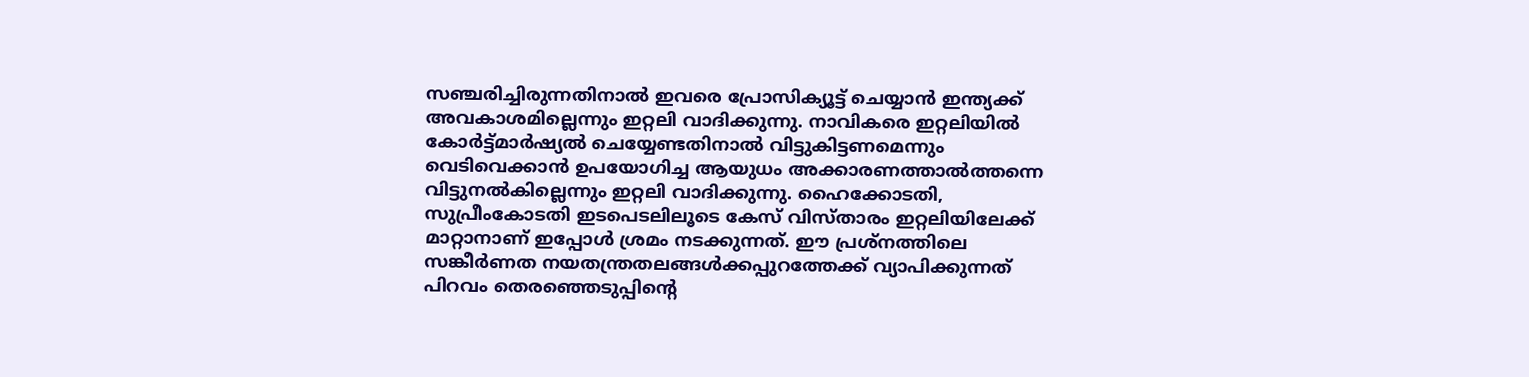സഞ്ചരിച്ചിരുന്നതിനാല്‍ ഇവരെ പ്രോസിക്യൂട്ട്‌ ചെയ്യാന്‍ ഇന്ത്യക്ക്‌ അവകാശമില്ലെന്നും ഇറ്റലി വാദിക്കുന്നു. നാവികരെ ഇറ്റലിയില്‍ കോര്‍ട്ട്മാര്‍ഷ്യല്‍ ചെയ്യേണ്ടതിനാല്‍ വിട്ടുകിട്ടണമെന്നും വെടിവെക്കാന്‍ ഉപയോഗിച്ച ആയുധം അക്കാരണത്താല്‍ത്തന്നെ വിട്ടുനല്‍കില്ലെന്നും ഇറ്റലി വാദിക്കുന്നു. ഹൈക്കോടതി, സുപ്രീംകോടതി ഇടപെടലിലൂടെ കേസ്‌ വിസ്താരം ഇറ്റലിയിലേക്ക്‌ മാറ്റാനാണ്‌ ഇപ്പോള്‍ ശ്രമം നടക്കുന്നത്‌. ഈ പ്രശ്നത്തിലെ സങ്കീര്‍ണത നയതന്ത്രതലങ്ങള്‍ക്കപ്പുറത്തേക്ക്‌ വ്യാപിക്കുന്നത്‌ പിറവം തെരഞ്ഞെടുപ്പിന്റെ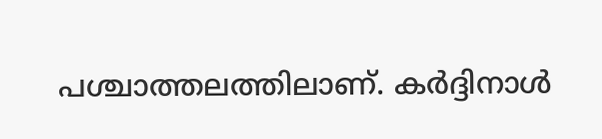പശ്ചാത്തലത്തിലാണ്‌. കര്‍ദ്ദിനാള്‍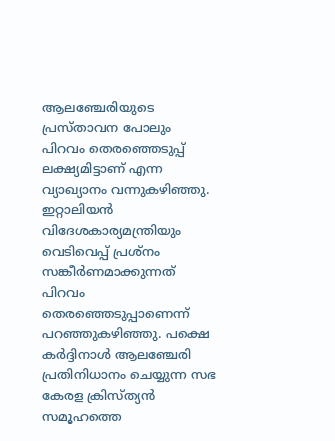ആലഞ്ചേരിയുടെ പ്രസ്താവന പോലും പിറവം തെരഞ്ഞെടുപ്പ്‌ ലക്ഷ്യമിട്ടാണ്‌ എന്ന വ്യാഖ്യാനം വന്നുകഴിഞ്ഞു. ഇറ്റാലിയന്‍ വിദേശകാര്യമന്ത്രിയും വെടിവെപ്പ്‌ പ്രശ്നം സങ്കീര്‍ണമാക്കുന്നത്‌ പിറവം തെരഞ്ഞെടുപ്പാണെന്ന്‌ പറഞ്ഞുകഴിഞ്ഞു. പക്ഷെ കര്‍ദ്ദിനാള്‍ ആലഞ്ചേരി പ്രതിനിധാനം ചെയ്യുന്ന സഭ കേരള ക്രിസ്ത്യന്‍ സമൂഹത്തെ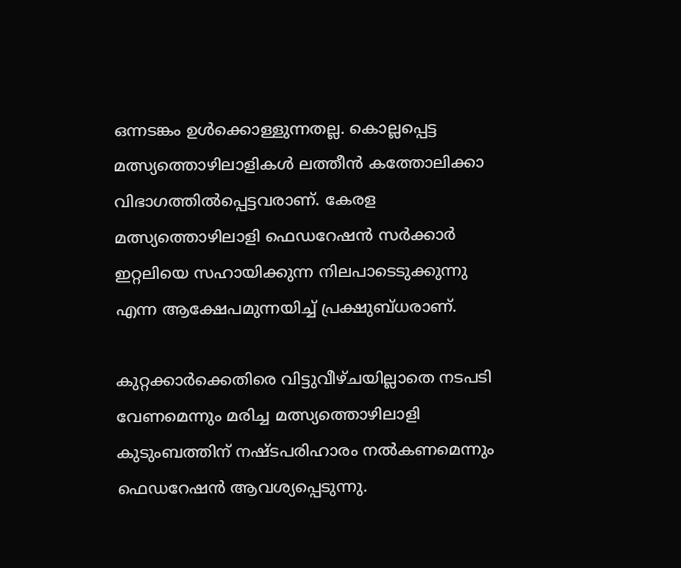ഒന്നടങ്കം ഉള്‍ക്കൊള്ളുന്നതല്ല. കൊല്ലപ്പെട്ട മത്സ്യത്തൊഴിലാളികള്‍ ലത്തീന്‍ കത്തോലിക്കാ വിഭാഗത്തില്‍പ്പെട്ടവരാണ്‌. കേരള മത്സ്യത്തൊഴിലാളി ഫെഡറേഷന്‍ സര്‍ക്കാര്‍ ഇറ്റലിയെ സഹായിക്കുന്ന നിലപാടെടുക്കുന്നു എന്ന ആക്ഷേപമുന്നയിച്ച്‌ പ്രക്ഷുബ്ധരാണ്‌.

കുറ്റക്കാര്‍ക്കെതിരെ വിട്ടുവീഴ്ചയില്ലാതെ നടപടി വേണമെന്നും മരിച്ച മത്സ്യത്തൊഴിലാളി കുടുംബത്തിന്‌ നഷ്ടപരിഹാരം നല്‍കണമെന്നും ഫെഡറേഷന്‍ ആവശ്യപ്പെടുന്നു.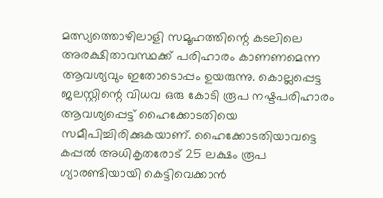മത്സ്യത്തൊഴിലാളി സമൂഹത്തിന്റെ കടലിലെ അരക്ഷിതാവസ്ഥക്ക്‌ പരിഹാരം കാണണമെന്ന ആവശ്യവും ഇതോടൊപ്പം ഉയരുന്നു. കൊല്ലപ്പെട്ട ജലസ്റ്റിന്റെ വിധവ ഒരു കോടി രൂപ നഷ്ടപരിഹാരം ആവശ്യപ്പെട്ട്‌ ഹൈക്കോടതിയെ സമീപിച്ചിരിക്കുകയാണ്‌. ഹൈക്കോടതിയാവട്ടെ കപ്പല്‍ അധികൃതരോട്‌ 25 ലക്ഷം രൂപ ഗ്യാരണ്ടിയായി കെട്ടിവെക്കാന്‍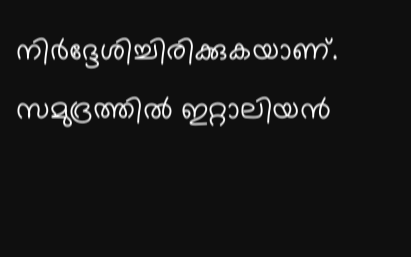നിര്‍ദ്ദേശിച്ചിരിക്കുകയാണ്‌. സമുദ്രത്തില്‍ ഇറ്റാലിയന്‍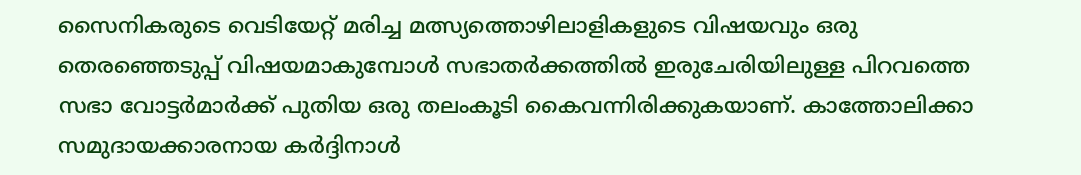സൈനികരുടെ വെടിയേറ്റ്‌ മരിച്ച മത്സ്യത്തൊഴിലാളികളുടെ വിഷയവും ഒരു തെരഞ്ഞെടുപ്പ്‌ വിഷയമാകുമ്പോള്‍ സഭാതര്‍ക്കത്തില്‍ ഇരുചേരിയിലുള്ള പിറവത്തെ സഭാ വോട്ടര്‍മാര്‍ക്ക്‌ പുതിയ ഒരു തലംകൂടി കൈവന്നിരിക്കുകയാണ്‌. കാത്തോലിക്കാ സമുദായക്കാരനായ കര്‍ദ്ദിനാള്‍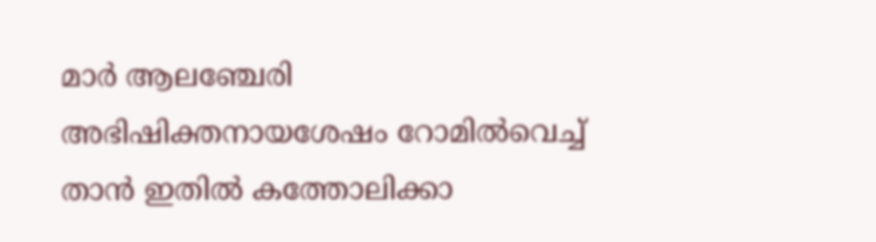മാര്‍ ആലഞ്ചേരി അഭിഷിക്തനായശേഷം റോമില്‍വെച്ച്‌ താന്‍ ഇതില്‍ കത്തോലിക്കാ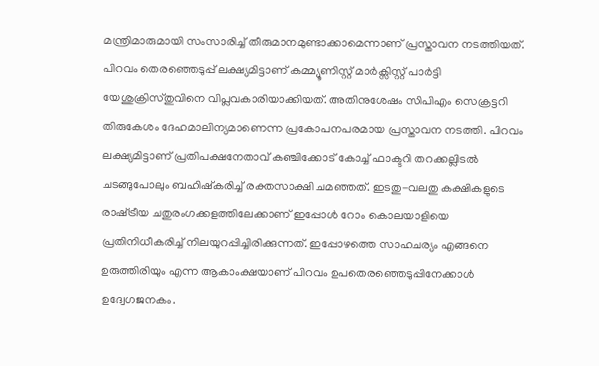മന്ത്രിമാരുമായി സംസാരിച്ച്‌ തീരുമാനമുണ്ടാക്കാമെന്നാണ്‌ പ്രസ്താവന നടത്തിയത്‌. പിറവം തെരഞ്ഞെടുപ്പ്‌ ലക്ഷ്യമിട്ടാണ്‌ കമ്മ്യൂണിസ്റ്റ്‌ മാര്‍ക്സിസ്റ്റ്‌ പാര്‍ട്ടി യേശുക്രിസ്തുവിനെ വിപ്ലവകാരിയാക്കിയത്‌. അതിനുശേഷം സിപിഎം സെക്രട്ടറി തിരുകേശം ദേഹമാലിന്യമാണെന്ന പ്രകോപനപരമായ പ്രസ്താവന നടത്തി. പിറവം ലക്ഷ്യമിട്ടാണ്‌ പ്രതിപക്ഷനേതാവ്‌ കഞ്ചിക്കോട്‌ കോച്ച്‌ ഫാക്ടറി തറക്കല്ലിടല്‍ ചടങ്ങുപോലും ബഹിഷ്കരിച്ച്‌ രക്തസാക്ഷി ചമഞ്ഞത്‌. ഇടതു-വലതു കക്ഷികളുടെ രാഷ്‌ട്രീയ ചതുരംഗക്കളത്തിലേക്കാണ്‌ ഇപ്പോള്‍ റോം കൊലയാളിയെ പ്രതിനിധീകരിച്ച്‌ നിലയുറപ്പിച്ചിരിക്കുന്നത്‌. ഇപ്പോഴത്തെ സാഹചര്യം എങ്ങനെ ഉരുത്തിരിയും എന്ന ആകാംക്ഷയാണ്‌ പിറവം ഉപതെരഞ്ഞെടുപ്പിനേക്കാള്‍ ഉദ്വേഗജനകം.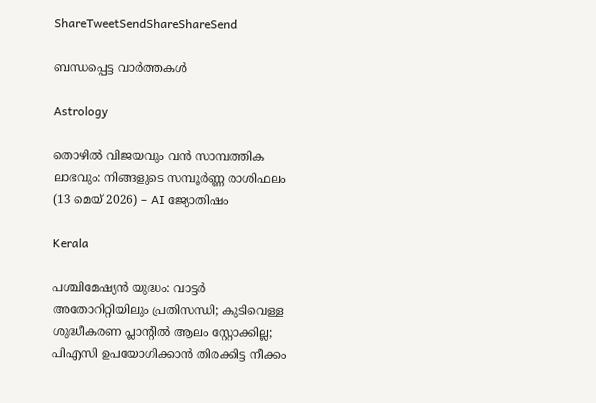ShareTweetSendShareShareSend

ബന്ധപ്പെട്ട വാര്‍ത്തകള്‍

Astrology

തൊഴിൽ വിജയവും വൻ സാമ്പത്തിക ലാഭവും: നിങ്ങളുടെ സമ്പൂർണ്ണ രാശിഫലം (13 മെയ് 2026) – AI ജ്യോതിഷം

Kerala

പശ്ചിമേഷ്യന്‍ യുദ്ധം: വാട്ടര്‍ അതോറിറ്റിയിലും പ്രതിസന്ധി; കുടിവെള്ള ശുദ്ധീകരണ പ്ലാന്റില്‍ ആലം സ്റ്റോക്കില്ല; പിഎസി ഉപയോഗിക്കാന്‍ തിരക്കിട്ട നീക്കം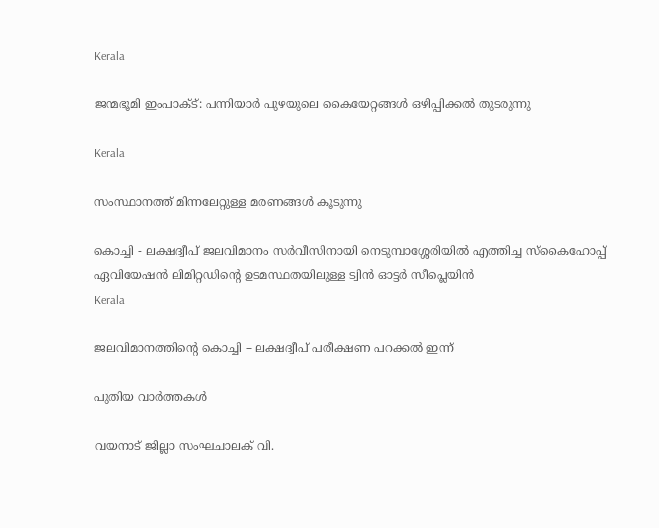Kerala

ജന്മഭൂമി ഇംപാക്ട്: പന്നിയാര്‍ പുഴയുലെ കൈയേറ്റങ്ങള്‍ ഒഴിപ്പിക്കല്‍ തുടരുന്നു

Kerala

സംസ്ഥാനത്ത് മിന്നലേറ്റുള്ള മരണങ്ങള്‍ കൂടുന്നു

കൊച്ചി - ലക്ഷദ്വീപ് ജലവിമാനം സര്‍വീസിനായി നെടുമ്പാശ്ശേരിയില്‍ എത്തിച്ച സ്‌കൈഹോപ്പ് ഏവിയേഷന്‍ ലിമിറ്റഡിന്റെ ഉടമസ്ഥതയിലുള്ള ട്വിന്‍ ഓട്ടര്‍ സീപ്ലെയിന്‍
Kerala

ജലവിമാനത്തിന്റെ കൊച്ചി – ലക്ഷദ്വീപ് പരീക്ഷണ പറക്കല്‍ ഇന്ന്

പുതിയ വാര്‍ത്തകള്‍

വയനാട് ജില്ലാ സംഘചാലക് വി.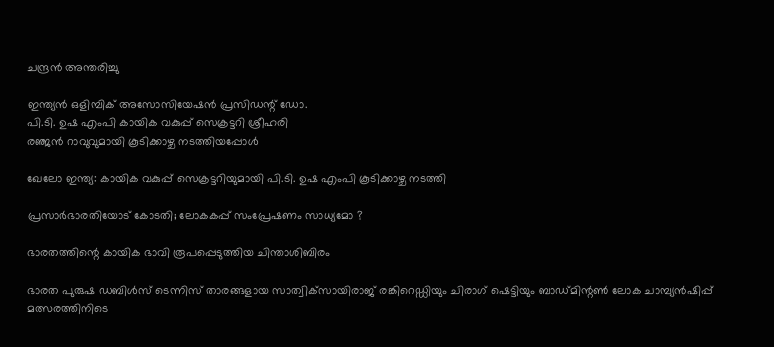ചന്ദ്രന്‍ അന്തരിച്ചു

ഇന്ത്യന്‍ ഒളിമ്പിക് അസോസിയേഷന്‍ പ്രസിഡന്റ് ഡോ.
പി.ടി. ഉഷ എംപി കായിക വകുപ്പ് സെക്രട്ടറി ശ്രീഹരി
രഞ്ജന്‍ റാവുവുമായി കൂടിക്കാഴ്ച നടത്തിയപ്പോള്‍

ഖേലോ ഇന്ത്യ: കായിക വകുപ്പ് സെക്രട്ടറിയുമായി പി.ടി. ഉഷ എംപി കൂടിക്കാഴ്ച നടത്തി

പ്രസാര്‍ഭാരതിയോട് കോടതി; ലോകകപ്പ് സംപ്രേഷണം സാധ്യമോ ?

ഭാരതത്തിന്റെ കായിക ഭാവി രൂപപ്പെടുത്തിയ ചിന്താശിബിരം

ഭാരത പുരുഷ ഡബിള്‍സ് ടെന്നിസ് താരങ്ങളായ സാത്വിക്‌സായിരാജ് രങ്കിറെഡ്ഡിയും ചിരാഗ് ഷെട്ടിയും ബാഡ്മിന്റണ്‍ ലോക ചാമ്പ്യന്‍ഷിപ്പ് മത്സരത്തിനിടെ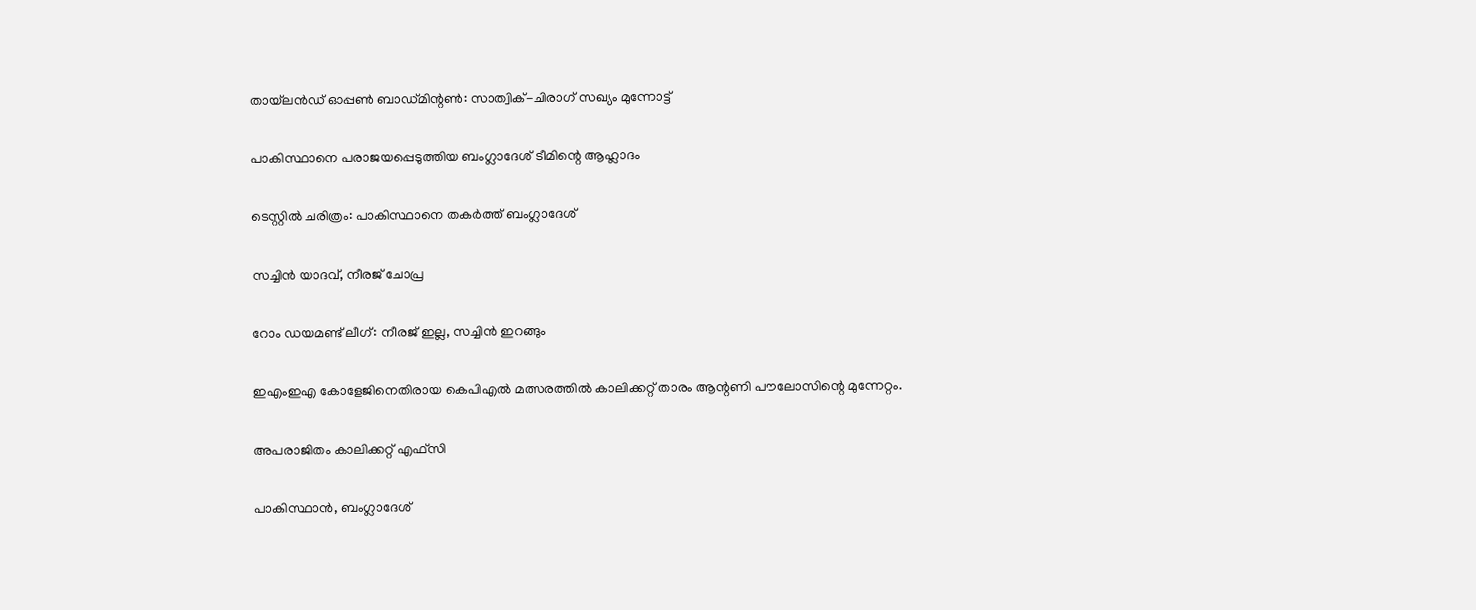തായ്‌ലന്‍ഡ് ഓപ്പണ്‍ ബാഡ്മിന്റണ്‍: സാത്വിക്-ചിരാഗ് സഖ്യം മുന്നോട്ട്

പാകിസ്ഥാനെ പരാജയപ്പെടുത്തിയ ബംഗ്ലാദേശ് ടീമിന്റെ ആഹ്ലാദം

ടെസ്റ്റില്‍ ചരിത്രം: പാകിസ്ഥാനെ തകര്‍ത്ത് ബംഗ്ലാദേശ്

സച്ചിന്‍ യാദവ്, നീരജ് ചോപ്ര

റോം ഡയമണ്ട് ലീഗ്: നീരജ് ഇല്ല, സച്ചിന്‍ ഇറങ്ങും

ഇഎംഇഎ കോളേജിനെതിരായ കെപിഎല്‍ മത്സരത്തില്‍ കാലിക്കറ്റ് താരം ആന്റണി പൗലോസിന്റെ മുന്നേറ്റം.

അപരാജിതം കാലിക്കറ്റ് എഫ്സി

പാകിസ്ഥാന്‍, ബംഗ്ലാദേശ്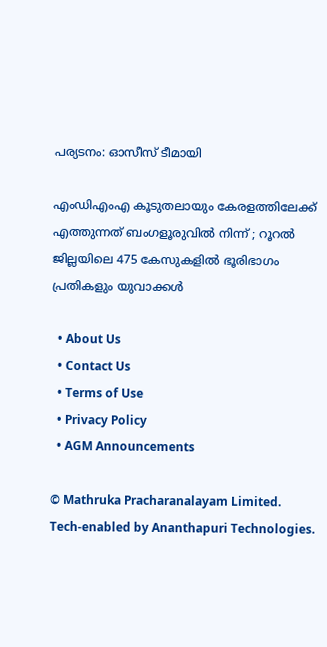പര്യടനം: ഓസീസ് ടീമായി

എംഡിഎംഎ കൂടുതലായും കേരളത്തിലേക്ക് എത്തുന്നത് ബംഗളൂരുവിൽ നിന്ന് ; റൂറൽ ജില്ലയിലെ 475 കേസുകളിൽ ഭൂരിഭാഗം പ്രതികളും യുവാക്കൾ

  • About Us
  • Contact Us
  • Terms of Use
  • Privacy Policy
  • AGM Announcements

© Mathruka Pracharanalayam Limited.
Tech-enabled by Ananthapuri Technologies.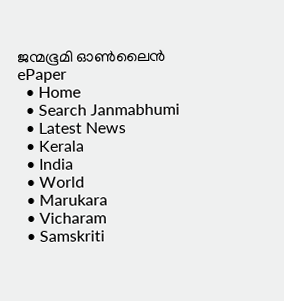ജന്മഭൂമി ഓണ്‍ലൈന്‍
ePaper
  • Home
  • Search Janmabhumi
  • Latest News
  • Kerala
  • India
  • World
  • Marukara
  • Vicharam
  • Samskriti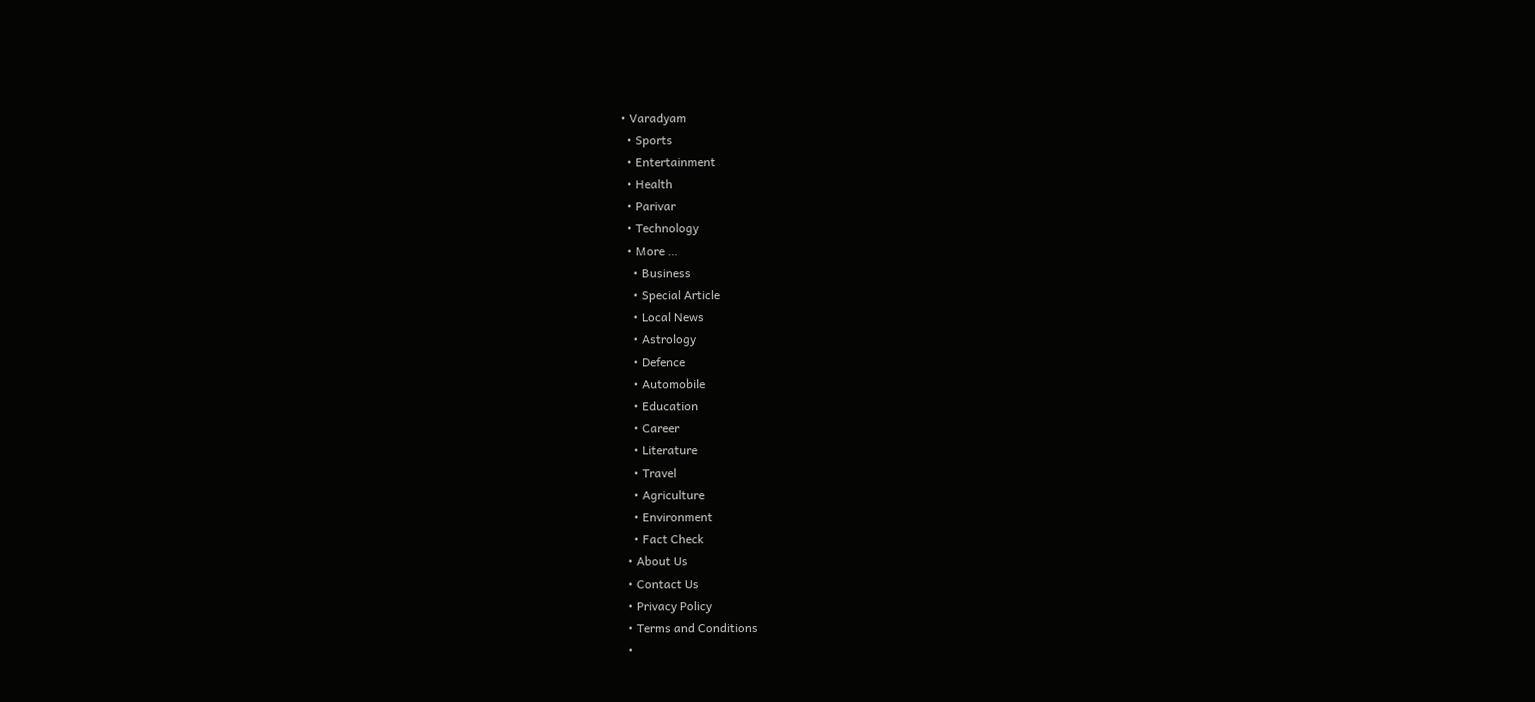• Varadyam
  • Sports
  • Entertainment
  • Health
  • Parivar
  • Technology
  • More …
    • Business
    • Special Article
    • Local News
    • Astrology
    • Defence
    • Automobile
    • Education
    • Career
    • Literature
    • Travel
    • Agriculture
    • Environment
    • Fact Check
  • About Us
  • Contact Us
  • Privacy Policy
  • Terms and Conditions
  •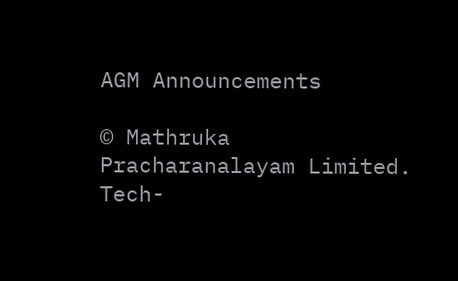AGM Announcements

© Mathruka Pracharanalayam Limited.
Tech-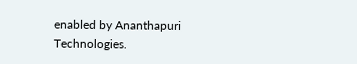enabled by Ananthapuri Technologies.